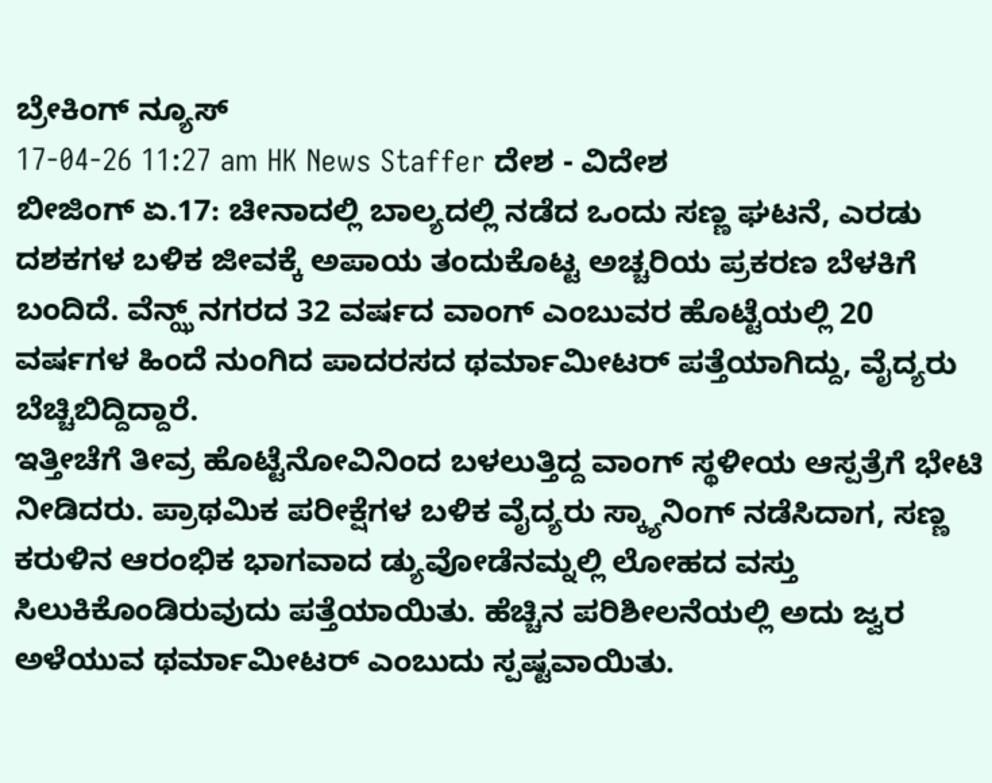ಬ್ರೇಕಿಂಗ್ ನ್ಯೂಸ್
17-04-26 11:27 am HK News Staffer ದೇಶ - ವಿದೇಶ
ಬೀಜಿಂಗ್ ಏ.17: ಚೀನಾದಲ್ಲಿ ಬಾಲ್ಯದಲ್ಲಿ ನಡೆದ ಒಂದು ಸಣ್ಣ ಘಟನೆ, ಎರಡು ದಶಕಗಳ ಬಳಿಕ ಜೀವಕ್ಕೆ ಅಪಾಯ ತಂದುಕೊಟ್ಟ ಅಚ್ಚರಿಯ ಪ್ರಕರಣ ಬೆಳಕಿಗೆ ಬಂದಿದೆ. ವೆನ್ಝ್ ನಗರದ 32 ವರ್ಷದ ವಾಂಗ್ ಎಂಬುವರ ಹೊಟ್ಟೆಯಲ್ಲಿ 20 ವರ್ಷಗಳ ಹಿಂದೆ ನುಂಗಿದ ಪಾದರಸದ ಥರ್ಮಾಮೀಟರ್ ಪತ್ತೆಯಾಗಿದ್ದು, ವೈದ್ಯರು ಬೆಚ್ಚಿಬಿದ್ದಿದ್ದಾರೆ.
ಇತ್ತೀಚೆಗೆ ತೀವ್ರ ಹೊಟ್ಟೆನೋವಿನಿಂದ ಬಳಲುತ್ತಿದ್ದ ವಾಂಗ್ ಸ್ಥಳೀಯ ಆಸ್ಪತ್ರೆಗೆ ಭೇಟಿ ನೀಡಿದರು. ಪ್ರಾಥಮಿಕ ಪರೀಕ್ಷೆಗಳ ಬಳಿಕ ವೈದ್ಯರು ಸ್ಕ್ಯಾನಿಂಗ್ ನಡೆಸಿದಾಗ, ಸಣ್ಣ ಕರುಳಿನ ಆರಂಭಿಕ ಭಾಗವಾದ ಡ್ಯುವೋಡೆನಮ್ನಲ್ಲಿ ಲೋಹದ ವಸ್ತು ಸಿಲುಕಿಕೊಂಡಿರುವುದು ಪತ್ತೆಯಾಯಿತು. ಹೆಚ್ಚಿನ ಪರಿಶೀಲನೆಯಲ್ಲಿ ಅದು ಜ್ವರ ಅಳೆಯುವ ಥರ್ಮಾಮೀಟರ್ ಎಂಬುದು ಸ್ಪಷ್ಟವಾಯಿತು.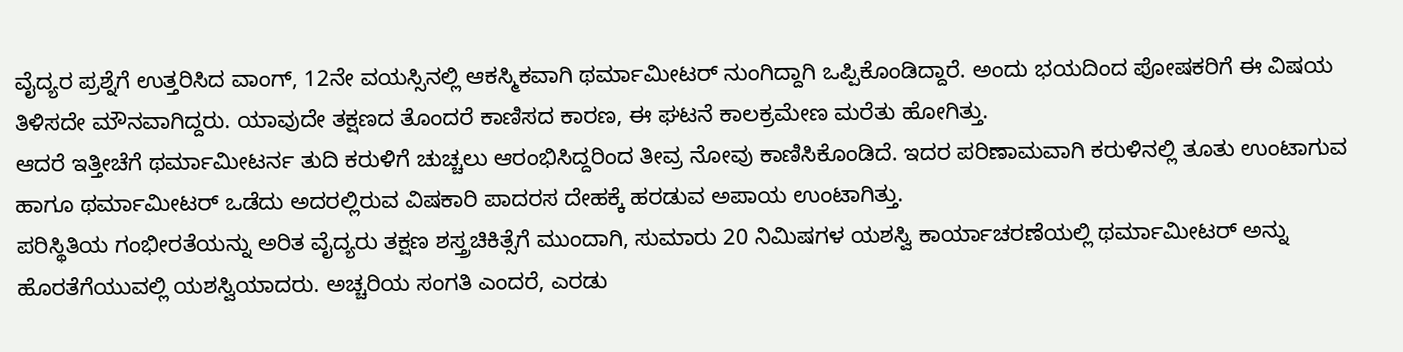ವೈದ್ಯರ ಪ್ರಶ್ನೆಗೆ ಉತ್ತರಿಸಿದ ವಾಂಗ್, 12ನೇ ವಯಸ್ಸಿನಲ್ಲಿ ಆಕಸ್ಮಿಕವಾಗಿ ಥರ್ಮಾಮೀಟರ್ ನುಂಗಿದ್ದಾಗಿ ಒಪ್ಪಿಕೊಂಡಿದ್ದಾರೆ. ಅಂದು ಭಯದಿಂದ ಪೋಷಕರಿಗೆ ಈ ವಿಷಯ ತಿಳಿಸದೇ ಮೌನವಾಗಿದ್ದರು. ಯಾವುದೇ ತಕ್ಷಣದ ತೊಂದರೆ ಕಾಣಿಸದ ಕಾರಣ, ಈ ಘಟನೆ ಕಾಲಕ್ರಮೇಣ ಮರೆತು ಹೋಗಿತ್ತು.
ಆದರೆ ಇತ್ತೀಚೆಗೆ ಥರ್ಮಾಮೀಟರ್ನ ತುದಿ ಕರುಳಿಗೆ ಚುಚ್ಚಲು ಆರಂಭಿಸಿದ್ದರಿಂದ ತೀವ್ರ ನೋವು ಕಾಣಿಸಿಕೊಂಡಿದೆ. ಇದರ ಪರಿಣಾಮವಾಗಿ ಕರುಳಿನಲ್ಲಿ ತೂತು ಉಂಟಾಗುವ ಹಾಗೂ ಥರ್ಮಾಮೀಟರ್ ಒಡೆದು ಅದರಲ್ಲಿರುವ ವಿಷಕಾರಿ ಪಾದರಸ ದೇಹಕ್ಕೆ ಹರಡುವ ಅಪಾಯ ಉಂಟಾಗಿತ್ತು.
ಪರಿಸ್ಥಿತಿಯ ಗಂಭೀರತೆಯನ್ನು ಅರಿತ ವೈದ್ಯರು ತಕ್ಷಣ ಶಸ್ತ್ರಚಿಕಿತ್ಸೆಗೆ ಮುಂದಾಗಿ, ಸುಮಾರು 20 ನಿಮಿಷಗಳ ಯಶಸ್ವಿ ಕಾರ್ಯಾಚರಣೆಯಲ್ಲಿ ಥರ್ಮಾಮೀಟರ್ ಅನ್ನು ಹೊರತೆಗೆಯುವಲ್ಲಿ ಯಶಸ್ವಿಯಾದರು. ಅಚ್ಚರಿಯ ಸಂಗತಿ ಎಂದರೆ, ಎರಡು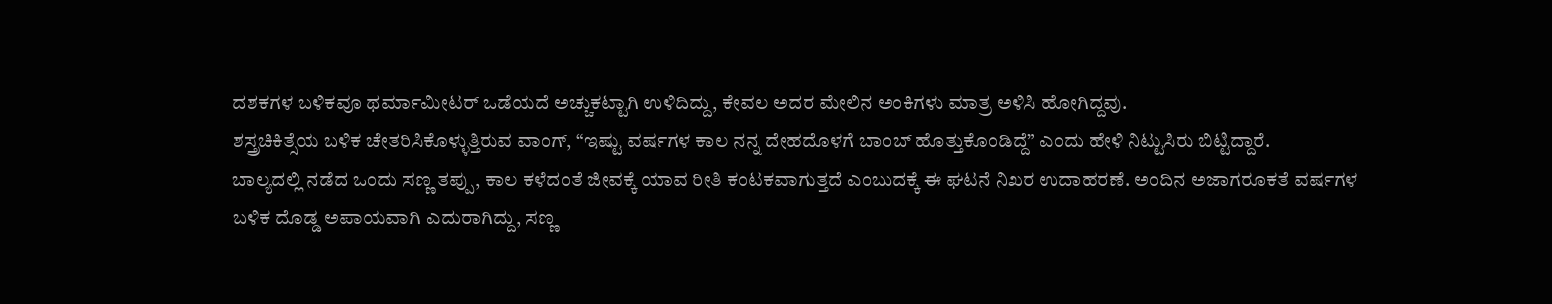ದಶಕಗಳ ಬಳಿಕವೂ ಥರ್ಮಾಮೀಟರ್ ಒಡೆಯದೆ ಅಚ್ಚುಕಟ್ಟಾಗಿ ಉಳಿದಿದ್ದು, ಕೇವಲ ಅದರ ಮೇಲಿನ ಅಂಕಿಗಳು ಮಾತ್ರ ಅಳಿಸಿ ಹೋಗಿದ್ದವು.
ಶಸ್ತ್ರಚಿಕಿತ್ಸೆಯ ಬಳಿಕ ಚೇತರಿಸಿಕೊಳ್ಳುತ್ತಿರುವ ವಾಂಗ್, “ಇಷ್ಟು ವರ್ಷಗಳ ಕಾಲ ನನ್ನ ದೇಹದೊಳಗೆ ಬಾಂಬ್ ಹೊತ್ತುಕೊಂಡಿದ್ದೆ” ಎಂದು ಹೇಳಿ ನಿಟ್ಟುಸಿರು ಬಿಟ್ಟಿದ್ದಾರೆ.
ಬಾಲ್ಯದಲ್ಲಿ ನಡೆದ ಒಂದು ಸಣ್ಣ ತಪ್ಪು, ಕಾಲ ಕಳೆದಂತೆ ಜೀವಕ್ಕೆ ಯಾವ ರೀತಿ ಕಂಟಕವಾಗುತ್ತದೆ ಎಂಬುದಕ್ಕೆ ಈ ಘಟನೆ ನಿಖರ ಉದಾಹರಣೆ. ಅಂದಿನ ಅಜಾಗರೂಕತೆ ವರ್ಷಗಳ ಬಳಿಕ ದೊಡ್ಡ ಅಪಾಯವಾಗಿ ಎದುರಾಗಿದ್ದು, ಸಣ್ಣ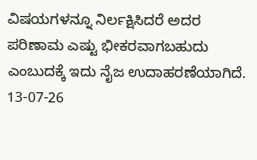ವಿಷಯಗಳನ್ನೂ ನಿರ್ಲಕ್ಷಿಸಿದರೆ ಅದರ ಪರಿಣಾಮ ಎಷ್ಟು ಭೀಕರವಾಗಬಹುದು ಎಂಬುದಕ್ಕೆ ಇದು ನೈಜ ಉದಾಹರಣೆಯಾಗಿದೆ.
13-07-26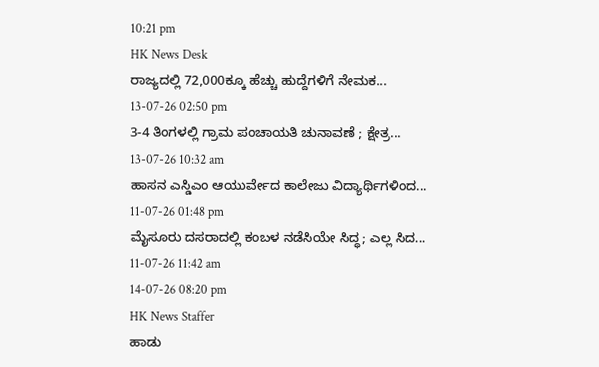10:21 pm
HK News Desk
ರಾಜ್ಯದಲ್ಲಿ 72,000ಕ್ಕೂ ಹೆಚ್ಚು ಹುದ್ದೆಗಳಿಗೆ ನೇಮಕ...
13-07-26 02:50 pm
3-4 ತಿಂಗಳಲ್ಲಿ ಗ್ರಾಮ ಪಂಚಾಯತಿ ಚುನಾವಣೆ ; ಕ್ಷೇತ್ರ...
13-07-26 10:32 am
ಹಾಸನ ಎಸ್ಡಿಎಂ ಆಯುರ್ವೇದ ಕಾಲೇಜು ವಿದ್ಯಾರ್ಥಿಗಳಿಂದ...
11-07-26 01:48 pm
ಮೈಸೂರು ದಸರಾದಲ್ಲಿ ಕಂಬಳ ನಡೆಸಿಯೇ ಸಿದ್ಧ; ಎಲ್ಲ ಸಿದ...
11-07-26 11:42 am
14-07-26 08:20 pm
HK News Staffer
ಹಾಡು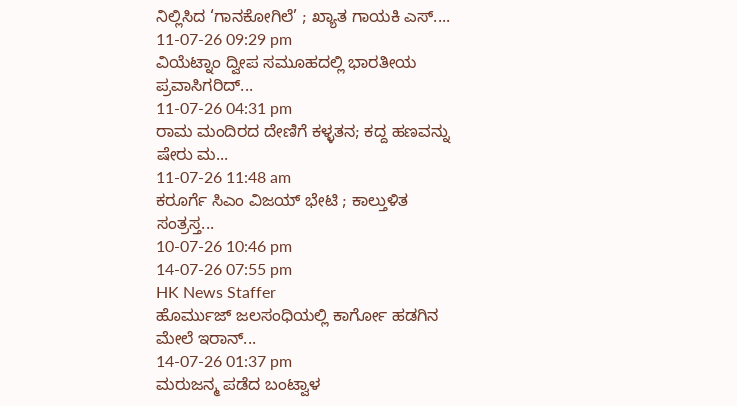ನಿಲ್ಲಿಸಿದ ‘ಗಾನಕೋಗಿಲೆ’ ; ಖ್ಯಾತ ಗಾಯಕಿ ಎಸ್....
11-07-26 09:29 pm
ವಿಯೆಟ್ನಾಂ ದ್ವೀಪ ಸಮೂಹದಲ್ಲಿ ಭಾರತೀಯ ಪ್ರವಾಸಿಗರಿದ್...
11-07-26 04:31 pm
ರಾಮ ಮಂದಿರದ ದೇಣಿಗೆ ಕಳ್ಳತನ; ಕದ್ದ ಹಣವನ್ನು ಷೇರು ಮ...
11-07-26 11:48 am
ಕರೂರ್ಗೆ ಸಿಎಂ ವಿಜಯ್ ಭೇಟಿ ; ಕಾಲ್ತುಳಿತ ಸಂತ್ರಸ್ತ...
10-07-26 10:46 pm
14-07-26 07:55 pm
HK News Staffer
ಹೊರ್ಮುಜ್ ಜಲಸಂಧಿಯಲ್ಲಿ ಕಾರ್ಗೋ ಹಡಗಿನ ಮೇಲೆ ಇರಾನ್...
14-07-26 01:37 pm
ಮರುಜನ್ಮ ಪಡೆದ ಬಂಟ್ವಾಳ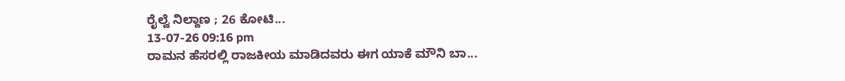ರೈಲ್ವೆ ನಿಲ್ದಾಣ ; 26 ಕೋಟಿ...
13-07-26 09:16 pm
ರಾಮನ ಹೆಸರಲ್ಲಿ ರಾಜಕೀಯ ಮಾಡಿದವರು ಈಗ ಯಾಕೆ ಮೌನಿ ಬಾ...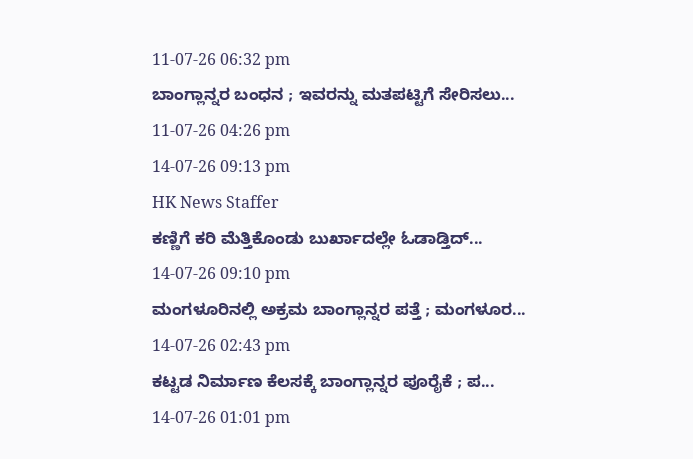11-07-26 06:32 pm
ಬಾಂಗ್ಲಾನ್ನರ ಬಂಧನ ; ಇವರನ್ನು ಮತಪಟ್ಟಿಗೆ ಸೇರಿಸಲು...
11-07-26 04:26 pm
14-07-26 09:13 pm
HK News Staffer
ಕಣ್ಣಿಗೆ ಕರಿ ಮೆತ್ತಿಕೊಂಡು ಬುರ್ಖಾದಲ್ಲೇ ಓಡಾಡ್ತಿದ್...
14-07-26 09:10 pm
ಮಂಗಳೂರಿನಲ್ಲಿ ಅಕ್ರಮ ಬಾಂಗ್ಲಾನ್ನರ ಪತ್ತೆ ; ಮಂಗಳೂರ...
14-07-26 02:43 pm
ಕಟ್ಟಡ ನಿರ್ಮಾಣ ಕೆಲಸಕ್ಕೆ ಬಾಂಗ್ಲಾನ್ನರ ಪೂರೈಕೆ ; ಪ...
14-07-26 01:01 pm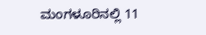ಮಂಗಳೂರಿನಲ್ಲಿ 11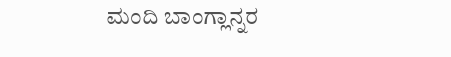ಮಂದಿ ಬಾಂಗ್ಲಾನ್ನರ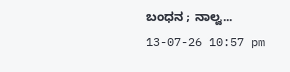ಬಂಧನ ; ನಾಲ್ವ...
13-07-26 10:57 pm